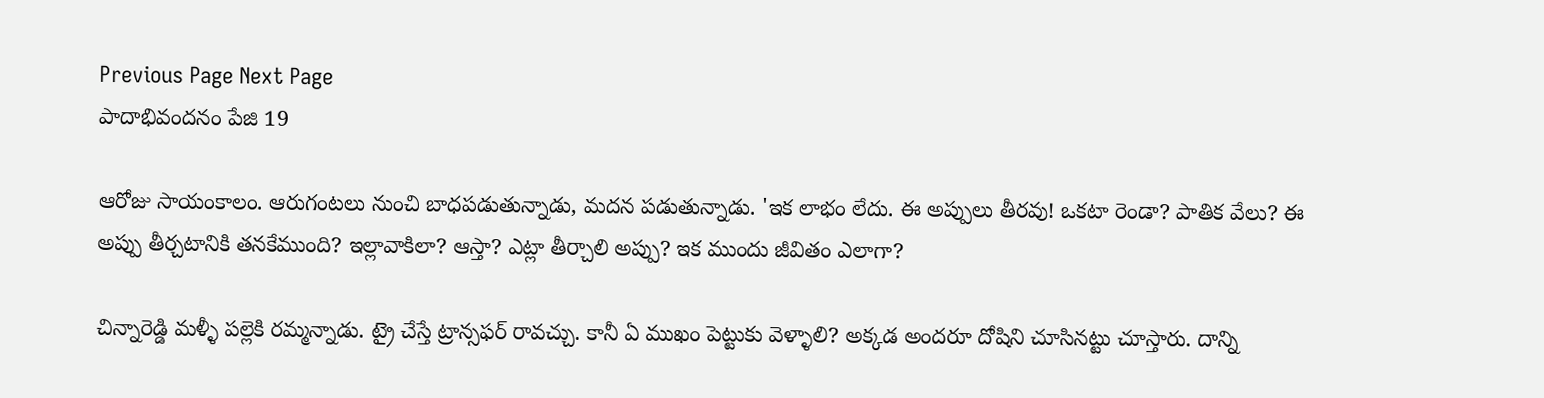Previous Page Next Page
పాదాభివందనం పేజి 19

ఆరోజు సాయంకాలం. ఆరుగంటలు నుంచి బాధపడుతున్నాడు, మదన పడుతున్నాడు. 'ఇక లాభం లేదు. ఈ అప్పులు తీరవు! ఒకటా రెండా? పాతిక వేలు? ఈ అప్పు తీర్చటానికి తనకేముంది? ఇల్లావాకిలా? ఆస్తా? ఎట్లా తీర్చాలి అప్పు? ఇక ముందు జీవితం ఎలాగా?

చిన్నారెడ్డి మళ్ళీ పల్లెకి రమ్మన్నాడు. ట్రై చేస్తే ట్రాన్సఫర్ రావచ్చు. కానీ ఏ ముఖం పెట్టుకు వెళ్ళాలి? అక్కడ అందరూ దోషిని చూసినట్టు చూస్తారు. దాన్ని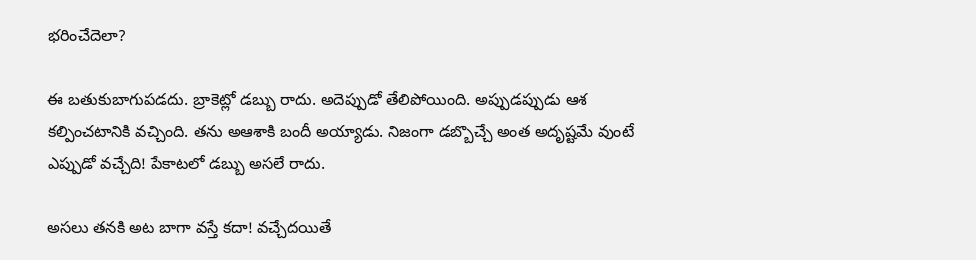భరించేదెలా?

ఈ బతుకుబాగుపడదు. బ్రాకెట్లో డబ్బు రాదు. అదెప్పుడో తేలిపోయింది. అప్పుడప్పుడు ఆశ కల్పించటానికి వచ్చింది. తను అఆశాకి బందీ అయ్యాడు. నిజంగా డబ్బొచ్చే అంత అదృష్టమే వుంటే ఎప్పుడో వచ్చేది! పేకాటలో డబ్బు అసలే రాదు.

అసలు తనకి అట బాగా వస్తే కదా! వచ్చేదయితే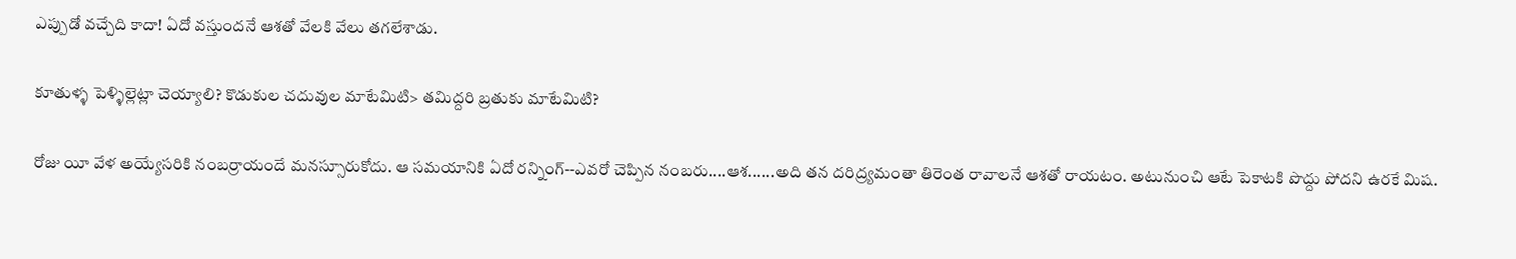ఎప్పుడో వచ్చేది కాదా! ఏదో వస్తుందనే ఆశతో వేలకి వేలు తగలేశాడు.

కూతుళ్ళ పెళ్ళిల్లెట్లా చెయ్యాలి? కొడుకుల చదువుల మాటేమిటి> తమిద్దరి బ్రతుకు మాటేమిటి?

రోజు యీ వేళ అయ్యేసరికి నంబర్రాయందే మనస్సూరుకోదు. ఆ సమయానికి ఏదో రన్నింగ్--ఎవరో చెప్పిన నంబరు....ఆశ......అది తన దరిద్ర్యమంతా తిరెంత రావాలనే ఆశతో రాయటం. అటునుంచి ఆటే పెకాటకి పొద్దు పోదని ఉరకే మిష.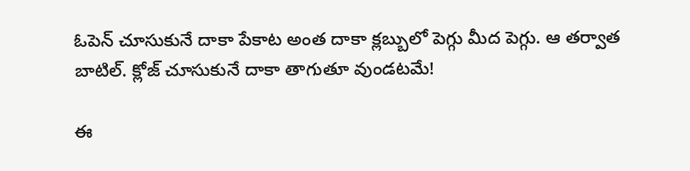ఓపెన్ చూసుకునే దాకా పేకాట అంత దాకా క్లబ్బులో పెగ్గు మీద పెగ్గు. ఆ తర్వాత బాటిల్. క్లోజ్ చూసుకునే దాకా తాగుతూ వుండటమే!

ఈ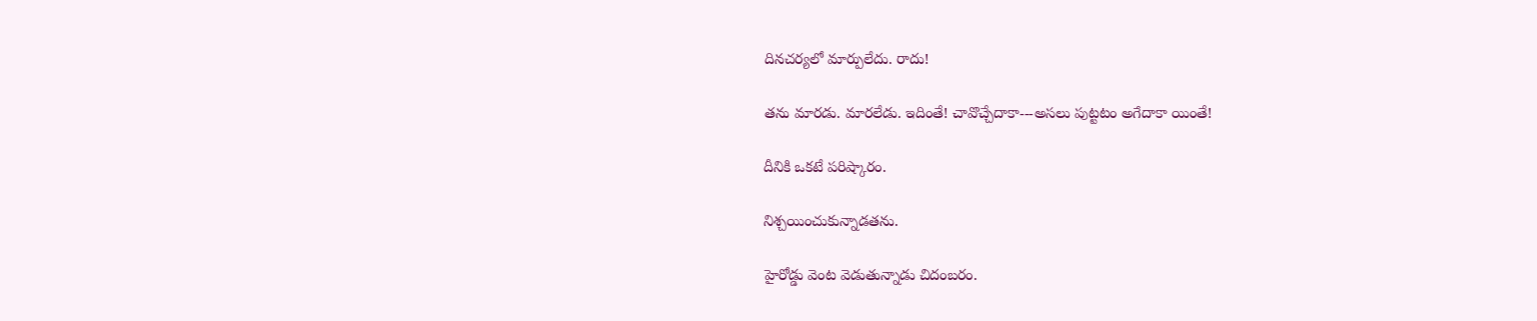దినచర్యలో మార్పులేదు. రాదు!

తను మారడు. మారలేడు. ఇదింతే! చావొచ్చేదాకా---అసలు పుట్టటం అగేదాకా యింతే!

దీనికి ఒకటే పరిష్కారం.

నిశ్చయించుకున్నాడతను.

హైరోడ్డు వెంట వెడుతున్నాడు చిదంబరం.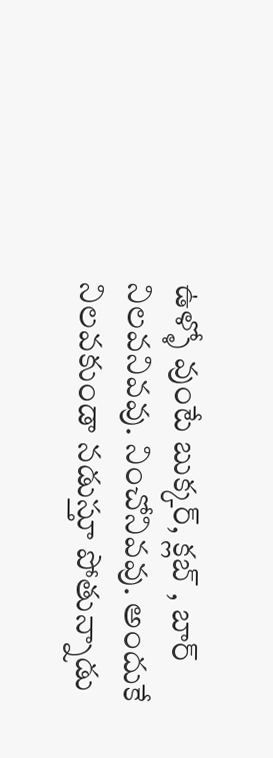ఉళ్ళో వుంటే బుక్కర్, క్లబ్ , బార్ నిలవనివవు. నించోనివవు. అందుకే నిలవకుండా నడుస్తూ పోతున్నాడు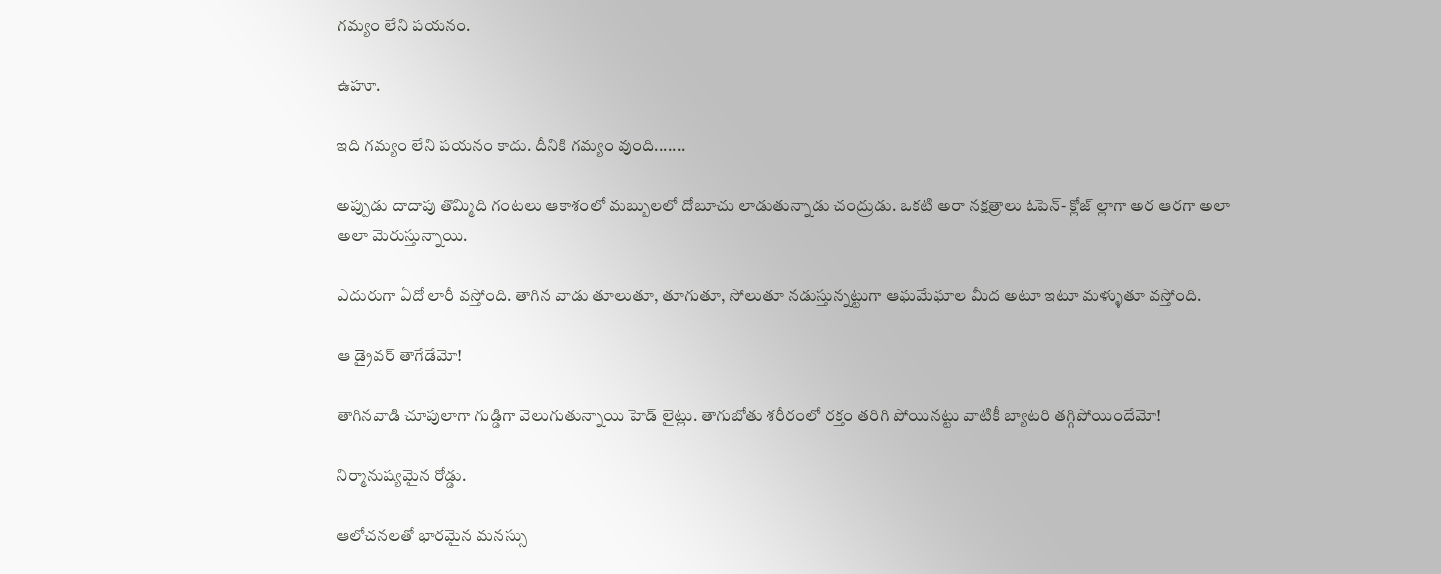గమ్యం లేని పయనం.

ఉహూ.

ఇది గమ్యం లేని పయనం కాదు. దీనికి గమ్యం వుంది.......

అప్పుడు దాదాపు తొమ్మిది గంటలు ఆకాశంలో మబ్బులలో దోబూచు లాడుతున్నాడు చంద్రుడు. ఒకటి అరా నక్షత్రాలు ఓపెన్- క్లోజ్ ల్లాగా అర ఆరగా అలా అలా మెరుస్తున్నాయి.

ఎదురుగా ఏదో లారీ వస్తోంది. తాగిన వాడు తూలుతూ, తూగుతూ, సోలుతూ నడుస్తున్నట్టుగా ఆఘమేఘాల మీద అటూ ఇటూ మళ్ళుతూ వస్తోంది.

ఆ డ్రైవర్ తాగేడేమో!

తాగినవాడి చూపులాగా గుడ్డిగా వెలుగుతున్నాయి హెడ్ లైట్లు. తాగుబోతు శరీరంలో రక్తం తరిగి పోయినట్టు వాటికీ బ్యాటరి తగ్గిపోయిందేమో!

నిర్మానుష్యమైన రోడ్డు.

ఆలోచనలతో భారమైన మనస్సు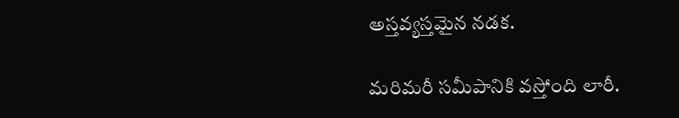అస్తవ్యస్తమైన నడక.

మరిమరీ సమీపానికి వస్తోంది లారీ.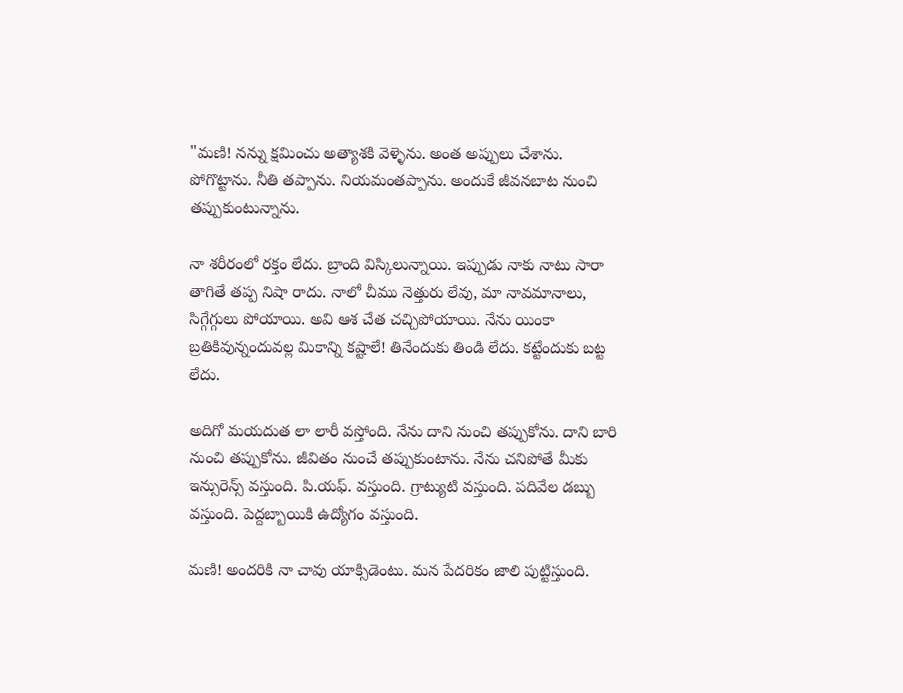"మణి! నన్ను క్షమించు అత్యాశకి వెళ్ళెను. అంత అప్పులు చేశాను. పోగొట్టాను. నీతి తప్పాను. నియమంతప్పాను. అందుకే జీవనబాట నుంచి తప్పుకుంటున్నాను.

నా శరీరంలో రక్తం లేదు. బ్రాంది విస్కిలున్నాయి. ఇప్పుడు నాకు నాటు సారా తాగితే తప్ప నిషా రాదు. నాలో చీము నెత్తురు లేవు, మా నావమానాలు, సిగ్గేగ్గులు పోయాయి. అవి ఆశ చేత చచ్చిపోయాయి. నేను యింకా బ్రతికివున్నందువల్ల మికాన్ని కష్టాలే! తినేందుకు తిండి లేదు. కట్టేందుకు బట్ట లేదు.

అదిగో మయదుత లా లారీ వస్తోంది. నేను దాని నుంచి తప్పుకోను. దాని బారి నుంచి తప్పుకోను. జీవితం నుంచే తప్పుకుంటాను. నేను చనిపోతే మీకు ఇన్సురెన్స్ వస్తుంది. పి.యఫ్. వస్తుంది. గ్రాట్యుటి వస్తుంది. పదివేల డబ్బు వస్తుంది. పెద్దబ్బాయికి ఉద్యోగం వస్తుంది.

మణి! అందరికి నా చావు యాక్సిడెంటు. మన పేదరికం జాలి పుట్టిస్తుంది.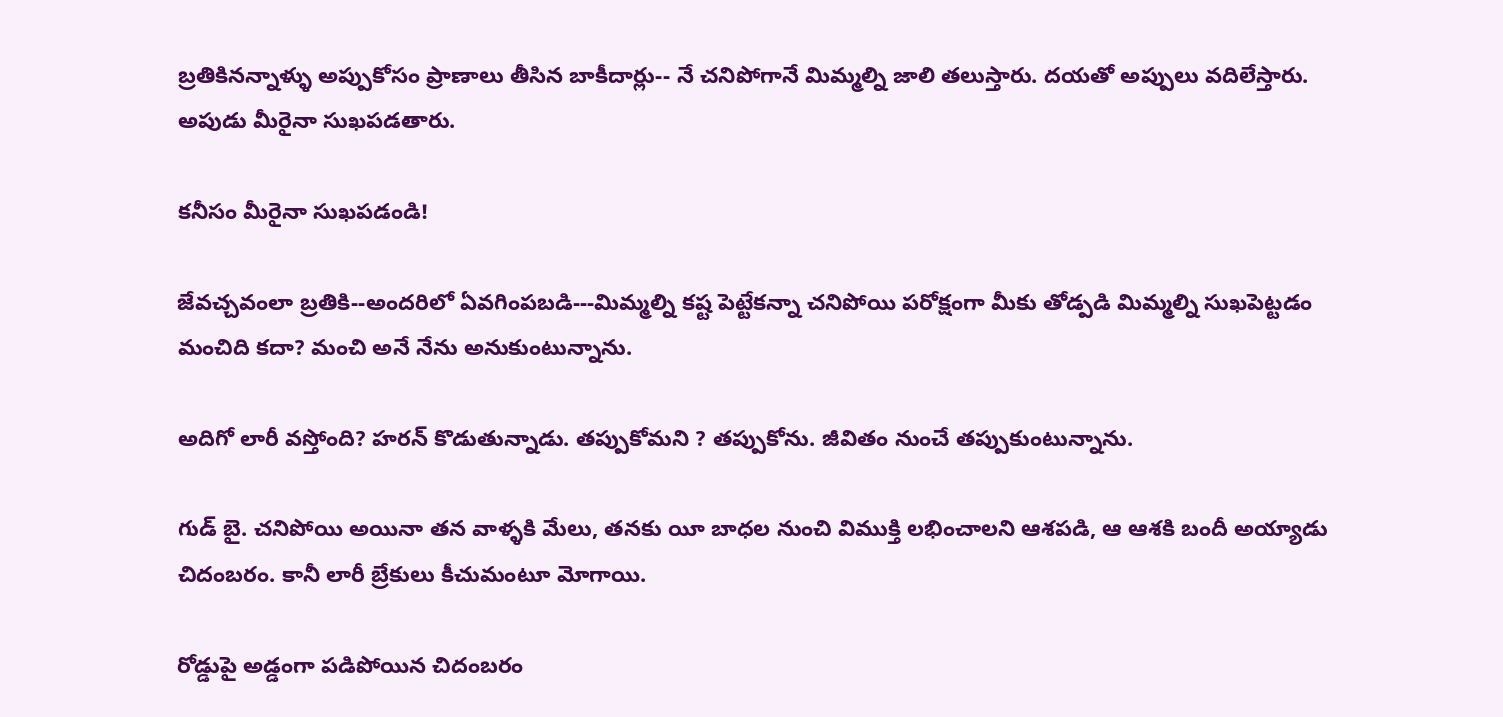బ్రతికినన్నాళ్ళు అప్పుకోసం ప్రాణాలు తీసిన బాకీదార్లు-- నే చనిపోగానే మిమ్మల్ని జాలి తలుస్తారు. దయతో అప్పులు వదిలేస్తారు. అపుడు మీరైనా సుఖపడతారు.

కనీసం మీరైనా సుఖపడండి!

జేవచ్చవంలా బ్రతికి--అందరిలో ఏవగింపబడి---మిమ్మల్ని కష్ట పెట్టేకన్నా చనిపోయి పరోక్షంగా మీకు తోడ్పడి మిమ్మల్ని సుఖపెట్టడం మంచిది కదా? మంచి అనే నేను అనుకుంటున్నాను.

అదిగో లారీ వస్తోంది? హరన్ కొడుతున్నాడు. తప్పుకోమని ? తప్పుకోను. జీవితం నుంచే తప్పుకుంటున్నాను.

గుడ్ బై. చనిపోయి అయినా తన వాళ్ళకి మేలు, తనకు యీ బాధల నుంచి విముక్తి లభించాలని ఆశపడి, ఆ ఆశకి బందీ అయ్యాడు చిదంబరం. కానీ లారీ బ్రేకులు కీచుమంటూ మోగాయి.

రోడ్డుపై అడ్డంగా పడిపోయిన చిదంబరం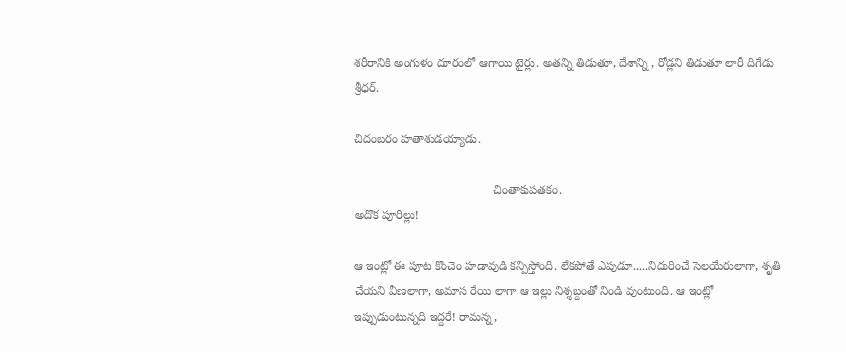శరీరానికి అంగుళం దూరంలో ఆగాయి టైర్లు. అతన్ని తిడుతూ, దేశాన్ని , రోడ్లని తిడుతూ లారీ దిగేడు శ్రీధర్.

చిదంబరం హతాశుడయ్యాడు.

                                         చింతాకుపతకం.
అదొక పూరిల్లు!

ఆ ఇంట్లో ఈ పూట కొంచెం హడావుడి కన్పిస్తోంది. లేకపోతే ఎపుడూ.....నిదురించే సెలయేరులాగా, శృతి చేయని వీణలాగా, అమాస రేయి లాగా ఆ ఇల్లు నిశ్శబ్దంతో నిండి వుంటుంది. ఆ ఇంట్లో ఇప్పుడుంటున్నది ఇద్దరే! రామన్న,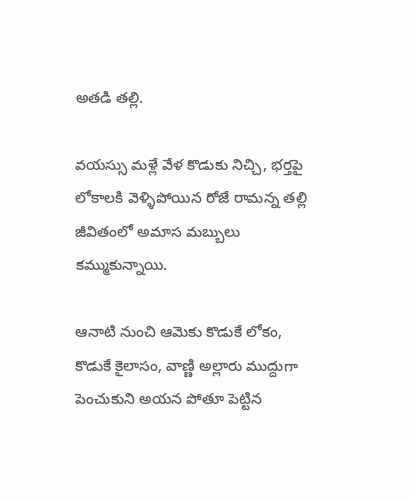అతడి తల్లి.

వయస్సు మళ్లే వేళ కొడుకు నిచ్చి, భర్తపై లోకాలకి వెళ్ళిపోయిన రోజే రామన్న తల్లి జీవితంలో అమాస మబ్బులు కమ్ముకున్నాయి.

ఆనాటి నుంచి ఆమెకు కొడుకే లోకం, కొడుకే కైలాసం, వాణ్ణి అల్లారు ముద్దుగా పెంచుకుని అయన పోతూ పెట్టిన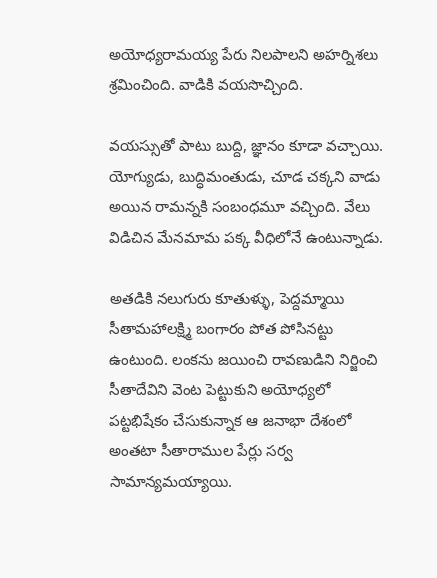అయోధ్యరామయ్య పేరు నిలపాలని అహర్నిశలు శ్రమించింది. వాడికి వయసొచ్చింది.

వయస్సుతో పాటు బుద్ది, జ్ఞానం కూడా వచ్చాయి. యోగ్యుడు, బుద్ధిమంతుడు, చూడ చక్కని వాడు అయిన రామన్నకి సంబంధమూ వచ్చింది. వేలు విడిచిన మేనమామ పక్క వీధిలోనే ఉంటున్నాడు.

అతడికి నలుగురు కూతుళ్ళు, పెద్దమ్మాయి సీతామహాలక్ష్మి బంగారం పోత పోసినట్టు ఉంటుంది. లంకను జయించి రావణుడిని నిర్జించి సీతాదేవిని వెంట పెట్టుకుని అయోధ్యలో పట్టభిషేకం చేసుకున్నాక ఆ జనాభా దేశంలో అంతటా సీతారాముల పేర్లు సర్వ సామాన్యమయ్యాయి.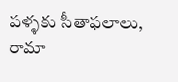పళ్ళకు సీతాఫలాలు, రామా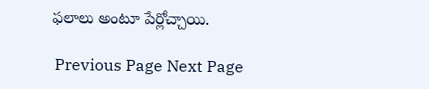ఫలాలు అంటూ పేర్లోచ్చాయి.

 Previous Page Next Page